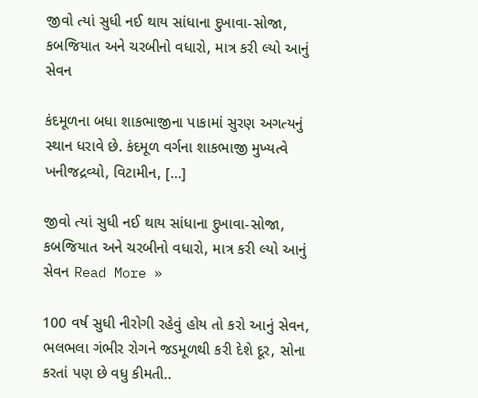જીવો ત્યાં સુધી નઈ થાય સાંધાના દુખાવા-સોજા, કબજિયાત અને ચરબીનો વધારો, માત્ર કરી લ્યો આનું સેવન

કંદમૂળના બધા શાકભાજીના પાકામાં સુરણ અગત્યનું સ્થાન ધરાવે છે. કંદમૂળ વર્ગના શાકભાજી મુખ્યત્વે ખનીજદ્રવ્યો, વિટામીન, […]

જીવો ત્યાં સુધી નઈ થાય સાંધાના દુખાવા-સોજા, કબજિયાત અને ચરબીનો વધારો, માત્ર કરી લ્યો આનું સેવન Read More »

100 વર્ષ સુધી નીરોગી રહેવું હોય તો કરો આનું સેવન, ભલભલા ગંભીર રોગને જડમૂળથી કરી દેશે દૂર, સોના કરતાં પણ છે વધુ કીમતી..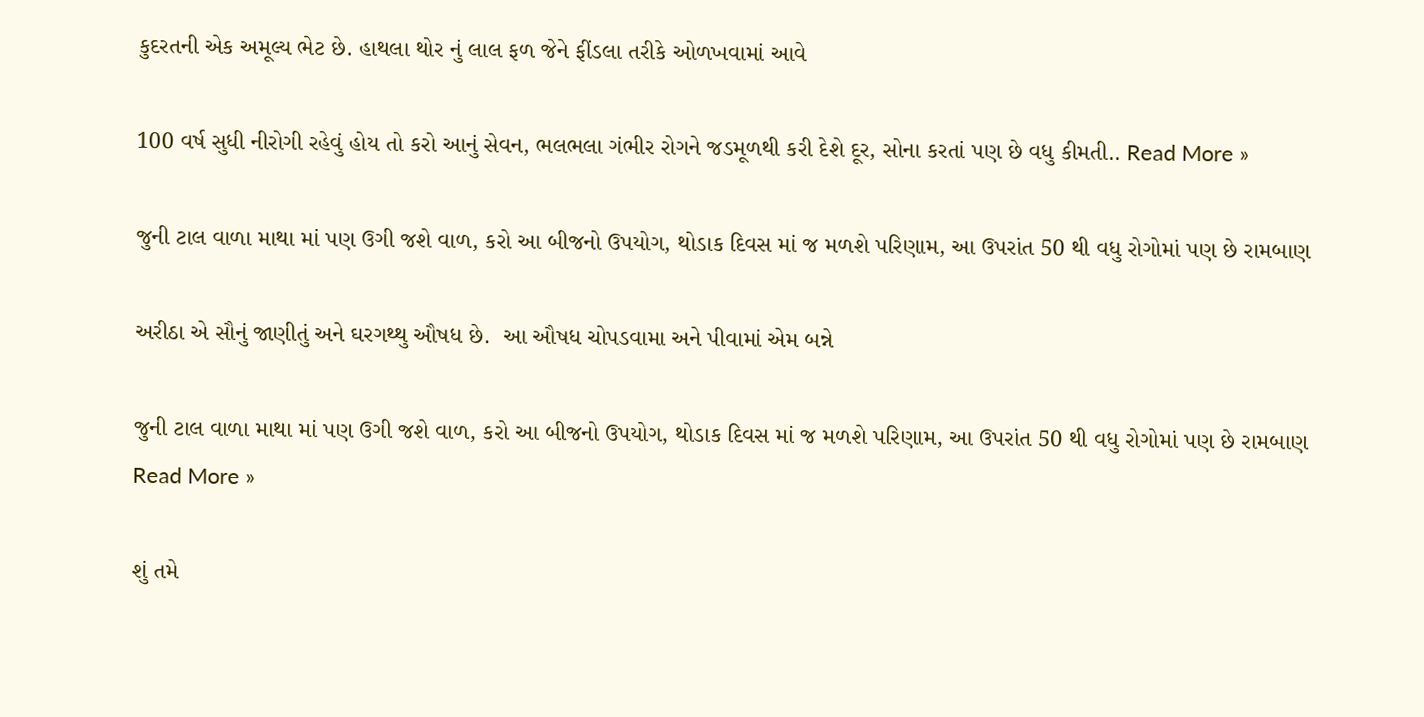કુદરતની એક અમૂલ્ય ભેટ છે. હાથલા થોર નું લાલ ફળ જેને ફીંડલા તરીકે ઓળખવામાં આવે

100 વર્ષ સુધી નીરોગી રહેવું હોય તો કરો આનું સેવન, ભલભલા ગંભીર રોગને જડમૂળથી કરી દેશે દૂર, સોના કરતાં પણ છે વધુ કીમતી.. Read More »

જુની ટાલ વાળા માથા માં પણ ઉગી જશે વાળ, કરો આ બીજનો ઉપયોગ, થોડાક દિવસ માં જ મળશે પરિણામ, આ ઉપરાંત 50 થી વધુ રોગોમાં પણ છે રામબાણ

અરીઠા એ સૌનું જાણીતું અને ઘરગથ્થુ ઔષધ છે.  આ ઔષધ ચોપડવામા અને પીવામાં એમ બન્ને

જુની ટાલ વાળા માથા માં પણ ઉગી જશે વાળ, કરો આ બીજનો ઉપયોગ, થોડાક દિવસ માં જ મળશે પરિણામ, આ ઉપરાંત 50 થી વધુ રોગોમાં પણ છે રામબાણ Read More »

શું તમે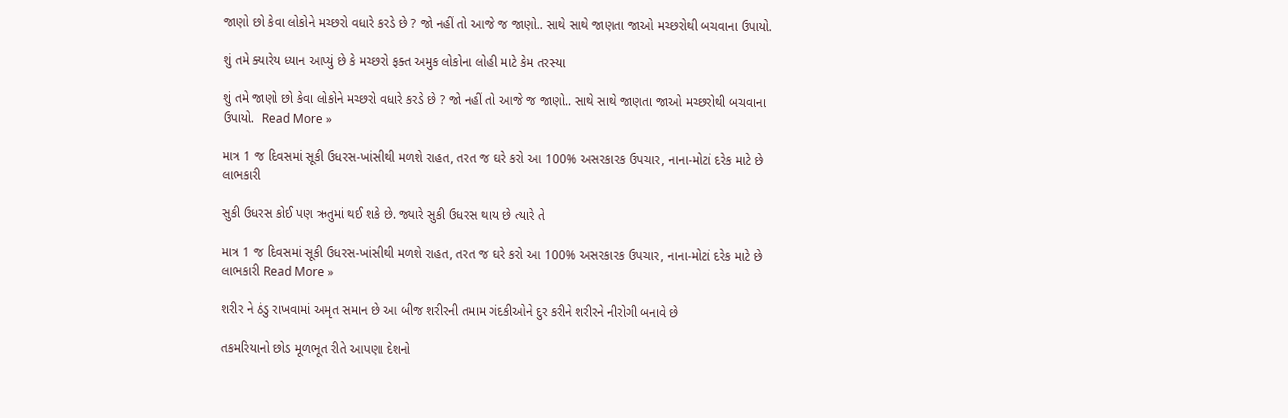જાણો છો કેવા લોકોને મચ્છરો વધારે કરડે છે ? જો નહીં તો આજે જ જાણો.. સાથે સાથે જાણતા જાઓ મચ્છરોથી બચવાના ઉપાયો.

શું તમે ક્યારેય ધ્યાન આપ્યું છે કે મચ્છરો ફક્ત અમુક લોકોના લોહી માટે કેમ તરસ્યા

શું તમે જાણો છો કેવા લોકોને મચ્છરો વધારે કરડે છે ? જો નહીં તો આજે જ જાણો.. સાથે સાથે જાણતા જાઓ મચ્છરોથી બચવાના ઉપાયો.  Read More »

માત્ર 1 જ દિવસમાં સૂકી ઉધરસ-ખાંસીથી મળશે રાહત, તરત જ ઘરે કરો આ 100% અસરકારક ઉપચાર, નાના-મોટાં દરેક માટે છે લાભકારી

સુકી ઉધરસ કોઈ પણ ઋતુમાં થઈ શકે છે. જ્યારે સુકી ઉધરસ થાય છે ત્યારે તે

માત્ર 1 જ દિવસમાં સૂકી ઉધરસ-ખાંસીથી મળશે રાહત, તરત જ ઘરે કરો આ 100% અસરકારક ઉપચાર, નાના-મોટાં દરેક માટે છે લાભકારી Read More »

શરીર ને ઠંડુ રાખવામાં અમૃત સમાન છે આ બીજ શરીરની તમામ ગંદકીઓને દુર કરીને શરીરને નીરોગી બનાવે છે

તકમરિયાનો છોડ મૂળભૂત રીતે આપણા દેશનો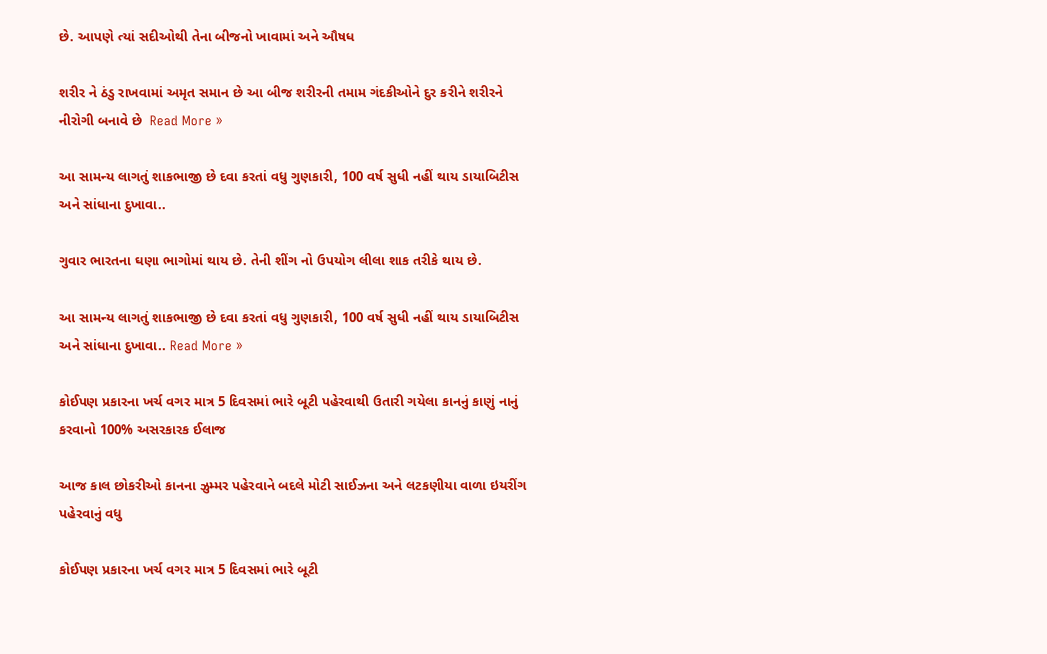છે. આપણે ત્યાં સદીઓથી તેના બીજનો ખાવામાં અને ઔષધ

શરીર ને ઠંડુ રાખવામાં અમૃત સમાન છે આ બીજ શરીરની તમામ ગંદકીઓને દુર કરીને શરીરને નીરોગી બનાવે છે  Read More »

આ સામન્ય લાગતું શાકભાજી છે દવા કરતાં વધુ ગુણકારી, 100 વર્ષ સુધી નહીં થાય ડાયાબિટીસ અને સાંધાના દુખાવા..

ગુવાર ભારતના ઘણા ભાગોમાં થાય છે. તેની શીંગ નો ઉપયોગ લીલા શાક તરીકે થાય છે.

આ સામન્ય લાગતું શાકભાજી છે દવા કરતાં વધુ ગુણકારી, 100 વર્ષ સુધી નહીં થાય ડાયાબિટીસ અને સાંધાના દુખાવા.. Read More »

કોઈપણ પ્રકારના ખર્ચ વગર માત્ર 5 દિવસમાં ભારે બૂટી પહેરવાથી ઉતારી ગયેલા કાનનું કાણું નાનું કરવાનો 100% અસરકારક ઈલાજ

આજ કાલ છોકરીઓ કાનના ઝુમ્મર પહેરવાને બદલે મોટી સાઈઝના અને લટકણીયા વાળા ઇયરીંગ પહેરવાનું વધુ

કોઈપણ પ્રકારના ખર્ચ વગર માત્ર 5 દિવસમાં ભારે બૂટી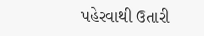પહેરવાથી ઉતારી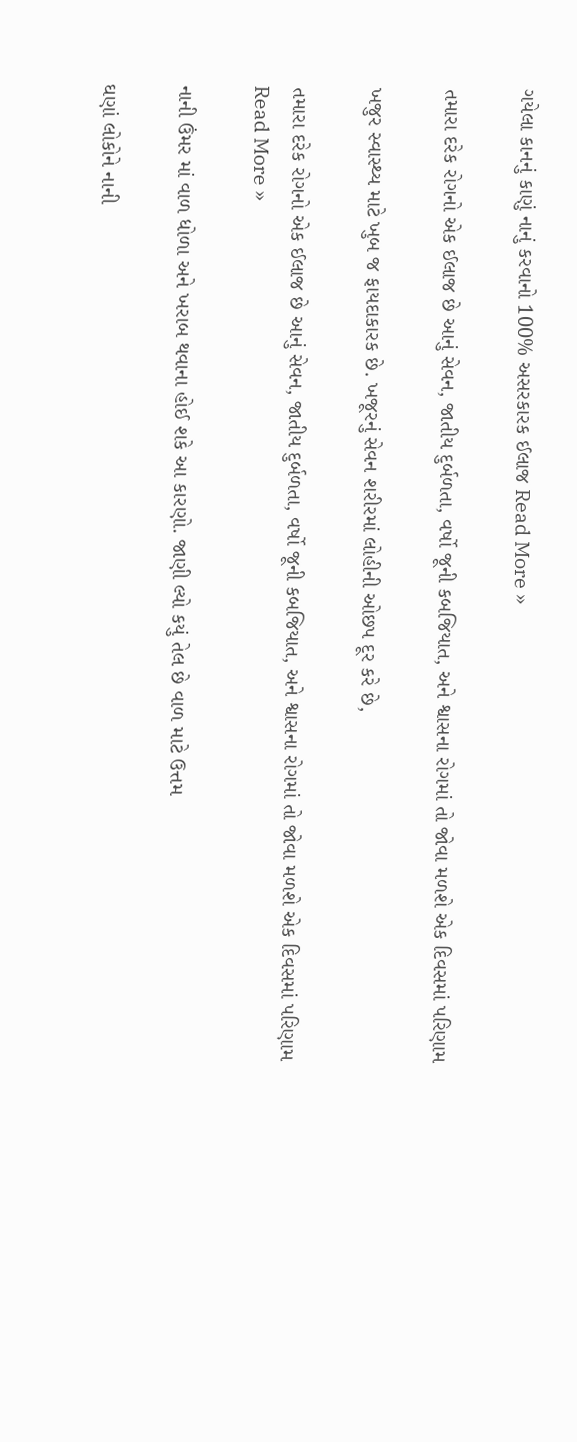ગયેલા કાનનું કાણું નાનું કરવાનો 100% અસરકારક ઈલાજ Read More »

તમારા દરેક રોગનો એક ઈલાજ છે આનું સેવન, જાતીય દુર્બળતા, વર્ષો જૂની કબજિયાત, અને શ્વાસના રોગમાં તો જોવા મળશે એક દિવસમાં પરિણામ

ખજુર સ્વાસ્થ્ય માટે ખુબ જ ફાયદાકારક છે. ખજૂરનું સેવન શરીરમાં લોહીની ઓછપ દૂર કરે છે,

તમારા દરેક રોગનો એક ઈલાજ છે આનું સેવન, જાતીય દુર્બળતા, વર્ષો જૂની કબજિયાત, અને શ્વાસના રોગમાં તો જોવા મળશે એક દિવસમાં પરિણામ Read More »

નાની ઉંમર માં વાળ ધોળા અને ખરાબ થવાના હોઈ શકે આ કારણો. જાણી લ્યો કયું તેલ છે વાળ માટે ઉત્તમ

ઘણાં લોકોને નાની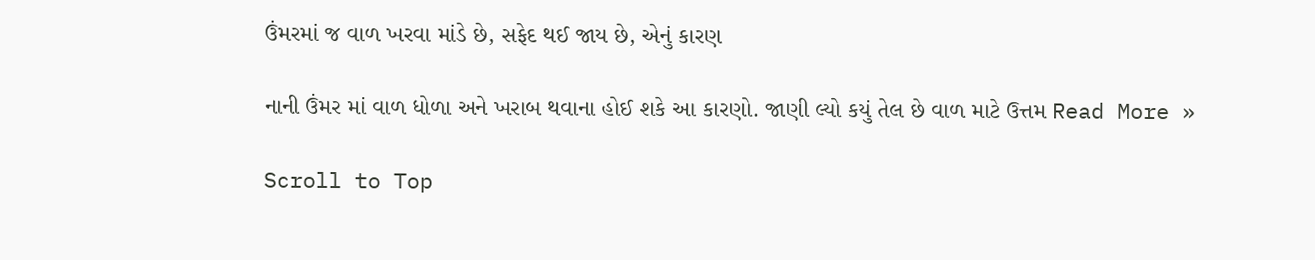ઉંમરમાં જ વાળ ખરવા માંડે છે, સફેદ થઈ જાય છે, એનું કારણ

નાની ઉંમર માં વાળ ધોળા અને ખરાબ થવાના હોઈ શકે આ કારણો. જાણી લ્યો કયું તેલ છે વાળ માટે ઉત્તમ Read More »

Scroll to Top